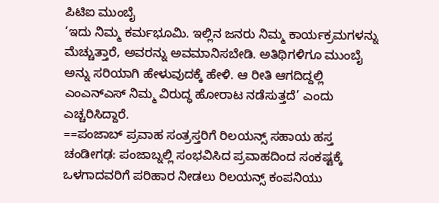ಪಿಟಿಐ ಮುಂಬೈ
‘ಇದು ನಿಮ್ಮ ಕರ್ಮಭೂಮಿ. ಇಲ್ಲಿನ ಜನರು ನಿಮ್ಮ ಕಾರ್ಯಕ್ರಮಗಳನ್ನು ಮೆಚ್ಚುತ್ತಾರೆ, ಅವರನ್ನು ಅವಮಾನಿಸಬೇಡಿ. ಅತಿಥಿಗಳಿಗೂ ಮುಂಬೈ ಅನ್ನು ಸರಿಯಾಗಿ ಹೇಳುವುದಕ್ಕೆ ಹೇಳಿ. ಆ ರೀತಿ ಆಗದಿದ್ದಲ್ಲಿ ಎಂಎನ್ಎಸ್ ನಿಮ್ಮ ವಿರುದ್ಧ ಹೋರಾಟ ನಡೆಸುತ್ತದೆ’ ಎಂದು ಎಚ್ಚರಿಸಿದ್ದಾರೆ.
==ಪಂಜಾಬ್ ಪ್ರವಾಹ ಸಂತ್ರಸ್ತರಿಗೆ ರಿಲಯನ್ಸ್ ಸಹಾಯ ಹಸ್ತ
ಚಂಡೀಗಢ: ಪಂಜಾಬ್ನಲ್ಲಿ ಸಂಭವಿಸಿದ ಪ್ರವಾಹದಿಂದ ಸಂಕಷ್ಟಕ್ಕೆ ಒಳಗಾದವರಿಗೆ ಪರಿಹಾರ ನೀಡಲು ರಿಲಯನ್ಸ್ ಕಂಪನಿಯು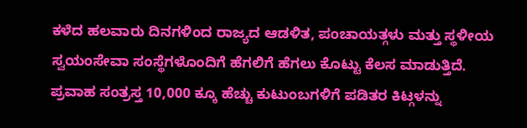ಕಳೆದ ಹಲವಾರು ದಿನಗಳಿಂದ ರಾಜ್ಯದ ಆಡಳಿತ, ಪಂಚಾಯತ್ಗಳು ಮತ್ತು ಸ್ಥಳೀಯ ಸ್ವಯಂಸೇವಾ ಸಂಸ್ಥೆಗಳೊಂದಿಗೆ ಹೆಗಲಿಗೆ ಹೆಗಲು ಕೊಟ್ಟು ಕೆಲಸ ಮಾಡುತ್ತಿದೆ. ಪ್ರವಾಹ ಸಂತ್ರಸ್ತ 10,000 ಕ್ಕೂ ಹೆಚ್ಚು ಕುಟುಂಬಗಳಿಗೆ ಪಡಿತರ ಕಿಟ್ಗಳನ್ನು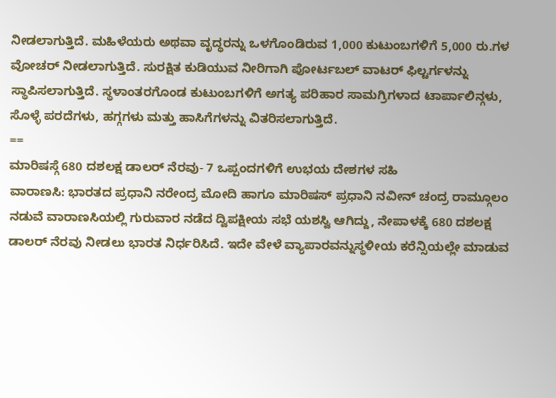ನೀಡಲಾಗುತ್ತಿದೆ. ಮಹಿಳೆಯರು ಅಥವಾ ವೃದ್ಧರನ್ನು ಒಳಗೊಂಡಿರುವ 1,000 ಕುಟುಂಬಗಳಿಗೆ 5,000 ರು.ಗಳ ವೋಚರ್ ನೀಡಲಾಗುತ್ತಿದೆ. ಸುರಕ್ಷಿತ ಕುಡಿಯುವ ನೀರಿಗಾಗಿ ಪೋರ್ಟಬಲ್ ವಾಟರ್ ಫಿಲ್ಟರ್ಗಳನ್ನು ಸ್ಥಾಪಿಸಲಾಗುತ್ತಿದೆ. ಸ್ಥಳಾಂತರಗೊಂಡ ಕುಟುಂಬಗಳಿಗೆ ಅಗತ್ಯ ಪರಿಹಾರ ಸಾಮಗ್ರಿಗಳಾದ ಟಾರ್ಪಾಲಿನ್ಗಳು, ಸೊಳ್ಳೆ ಪರದೆಗಳು, ಹಗ್ಗಗಳು ಮತ್ತು ಹಾಸಿಗೆಗಳನ್ನು ವಿತರಿಸಲಾಗುತ್ತಿದೆ.
==
ಮಾರಿಷಸ್ಗೆ 680 ದಶಲಕ್ಷ ಡಾಲರ್ ನೆರವು- 7 ಒಪ್ಪಂದಗಳಿಗೆ ಉಭಯ ದೇಶಗಳ ಸಹಿ
ವಾರಾಣಸಿ: ಭಾರತದ ಪ್ರಧಾನಿ ನರೇಂದ್ರ ಮೋದಿ ಹಾಗೂ ಮಾರಿಷಸ್ ಪ್ರಧಾನಿ ನವೀನ್ ಚಂದ್ರ ರಾಮ್ಗೂಲಂ ನಡುವೆ ವಾರಾಣಸಿಯಲ್ಲಿ ಗುರುವಾರ ನಡೆದ ದ್ವಿಪಕ್ಷೀಯ ಸಭೆ ಯಶಸ್ವಿ ಆಗಿದ್ದು, ನೇಪಾಳಕ್ಕೆ 680 ದಶಲಕ್ಷ ಡಾಲರ್ ನೆರವು ನೀಡಲು ಭಾರತ ನಿರ್ಧರಿಸಿದೆ. ಇದೇ ವೇಳೆ ವ್ಯಾಪಾರವನ್ನುಸ್ಥಳೀಯ ಕರೆನ್ಸಿಯಲ್ಲೇ ಮಾಡುವ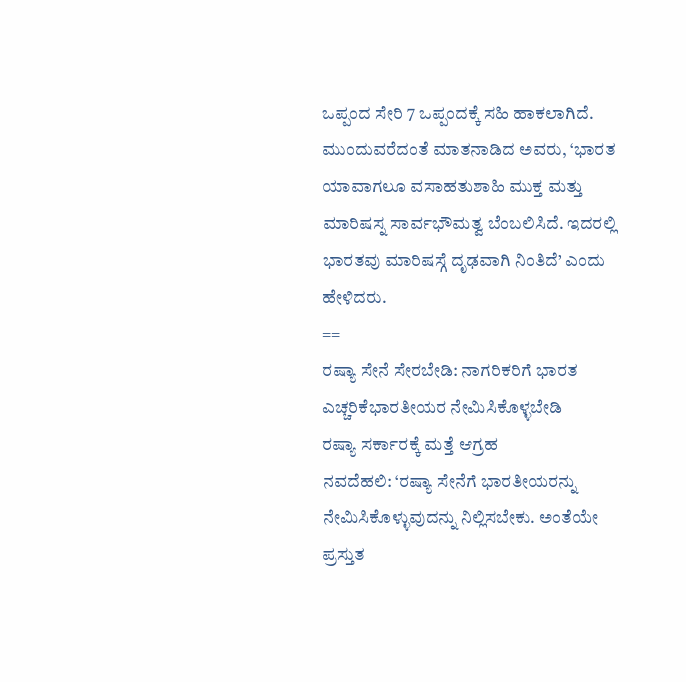ಒಪ್ಪಂದ ಸೇರಿ 7 ಒಪ್ಪಂದಕ್ಕೆ ಸಹಿ ಹಾಕಲಾಗಿದೆ.
ಮುಂದುವರೆದಂತೆ ಮಾತನಾಡಿದ ಅವರು, ‘ಭಾರತ ಯಾವಾಗಲೂ ವಸಾಹತುಶಾಹಿ ಮುಕ್ತ ಮತ್ತು ಮಾರಿಷಸ್ನ ಸಾರ್ವಭೌಮತ್ವ ಬೆಂಬಲಿಸಿದೆ. ಇದರಲ್ಲಿ ಭಾರತವು ಮಾರಿಷಸ್ಗೆ ದೃಢವಾಗಿ ನಿಂತಿದೆ’ ಎಂದು ಹೇಳಿದರು.
==
ರಷ್ಯಾ ಸೇನೆ ಸೇರಬೇಡಿ: ನಾಗರಿಕರಿಗೆ ಭಾರತ ಎಚ್ಚರಿಕೆಭಾರತೀಯರ ನೇಮಿಸಿಕೊಳ್ಳಬೇಡಿ
ರಷ್ಯಾ ಸರ್ಕಾರಕ್ಕೆ ಮತ್ತೆ ಆಗ್ರಹ
ನವದೆಹಲಿ: ‘ರಷ್ಯಾ ಸೇನೆಗೆ ಭಾರತೀಯರನ್ನು ನೇಮಿಸಿಕೊಳ್ಳುವುದನ್ನು ನಿಲ್ಲಿಸಬೇಕು. ಅಂತೆಯೇ ಪ್ರಸ್ತುತ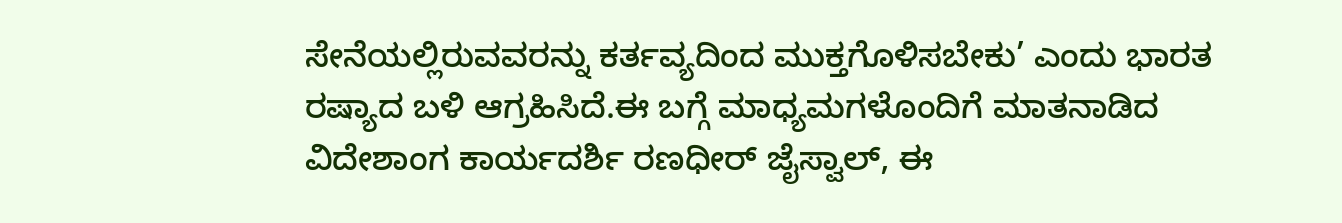ಸೇನೆಯಲ್ಲಿರುವವರನ್ನು ಕರ್ತವ್ಯದಿಂದ ಮುಕ್ತಗೊಳಿಸಬೇಕು’ ಎಂದು ಭಾರತ ರಷ್ಯಾದ ಬಳಿ ಆಗ್ರಹಿಸಿದೆ.ಈ ಬಗ್ಗೆ ಮಾಧ್ಯಮಗಳೊಂದಿಗೆ ಮಾತನಾಡಿದ ವಿದೇಶಾಂಗ ಕಾರ್ಯದರ್ಶಿ ರಣಧೀರ್ ಜೈಸ್ವಾಲ್, ಈ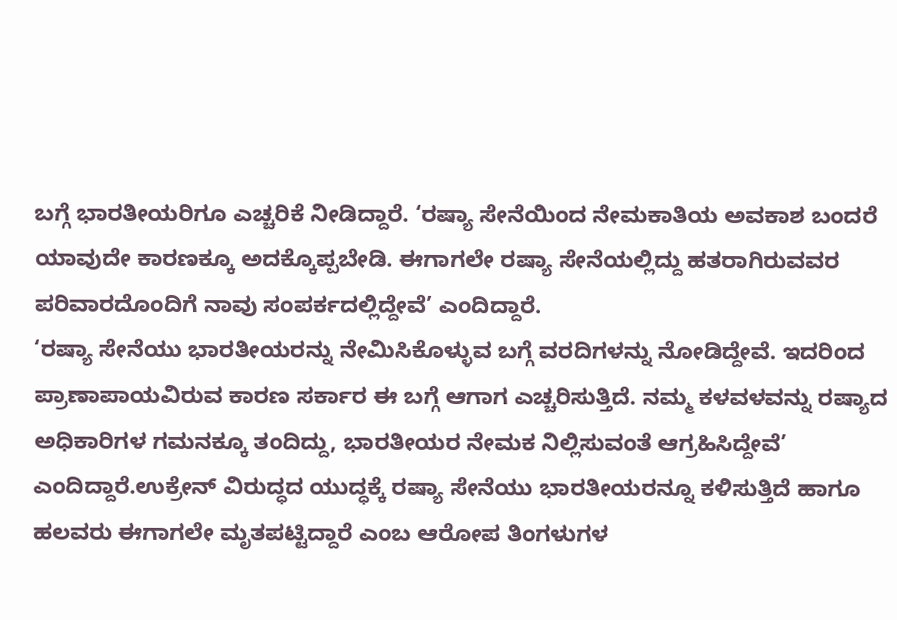ಬಗ್ಗೆ ಭಾರತೀಯರಿಗೂ ಎಚ್ಚರಿಕೆ ನೀಡಿದ್ದಾರೆ. ‘ರಷ್ಯಾ ಸೇನೆಯಿಂದ ನೇಮಕಾತಿಯ ಅವಕಾಶ ಬಂದರೆ ಯಾವುದೇ ಕಾರಣಕ್ಕೂ ಅದಕ್ಕೊಪ್ಪಬೇಡಿ. ಈಗಾಗಲೇ ರಷ್ಯಾ ಸೇನೆಯಲ್ಲಿದ್ದು ಹತರಾಗಿರುವವರ ಪರಿವಾರದೊಂದಿಗೆ ನಾವು ಸಂಪರ್ಕದಲ್ಲಿದ್ದೇವೆ’ ಎಂದಿದ್ದಾರೆ.
‘ರಷ್ಯಾ ಸೇನೆಯು ಭಾರತೀಯರನ್ನು ನೇಮಿಸಿಕೊಳ್ಳುವ ಬಗ್ಗೆ ವರದಿಗಳನ್ನು ನೋಡಿದ್ದೇವೆ. ಇದರಿಂದ ಪ್ರಾಣಾಪಾಯವಿರುವ ಕಾರಣ ಸರ್ಕಾರ ಈ ಬಗ್ಗೆ ಆಗಾಗ ಎಚ್ಚರಿಸುತ್ತಿದೆ. ನಮ್ಮ ಕಳವಳವನ್ನು ರಷ್ಯಾದ ಅಧಿಕಾರಿಗಳ ಗಮನಕ್ಕೂ ತಂದಿದ್ದು, ಭಾರತೀಯರ ನೇಮಕ ನಿಲ್ಲಿಸುವಂತೆ ಆಗ್ರಹಿಸಿದ್ದೇವೆ’ ಎಂದಿದ್ದಾರೆ.ಉಕ್ರೇನ್ ವಿರುದ್ಧದ ಯುದ್ಧಕ್ಕೆ ರಷ್ಯಾ ಸೇನೆಯು ಭಾರತೀಯರನ್ನೂ ಕಳಿಸುತ್ತಿದೆ ಹಾಗೂ ಹಲವರು ಈಗಾಗಲೇ ಮೃತಪಟ್ಟಿದ್ದಾರೆ ಎಂಬ ಆರೋಪ ತಿಂಗಳುಗಳ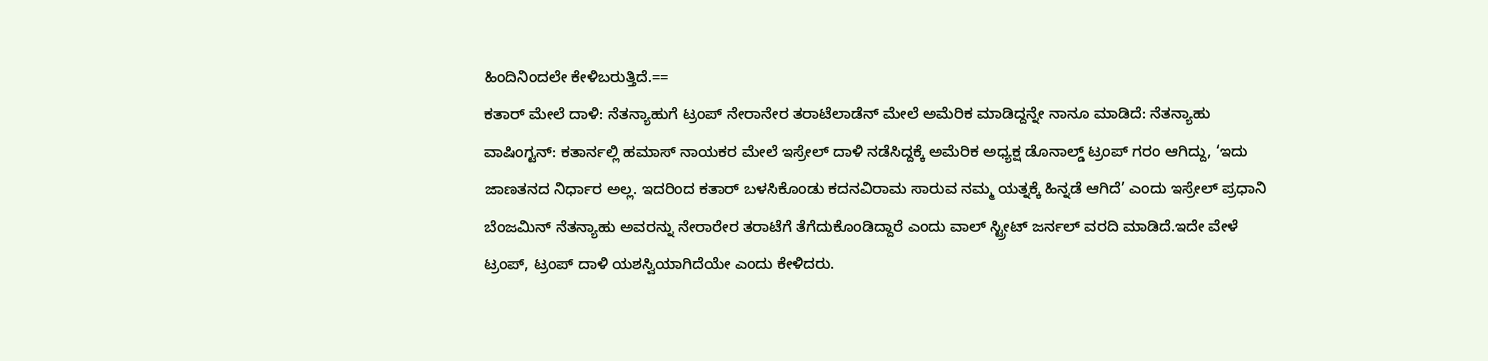ಹಿಂದಿನಿಂದಲೇ ಕೇಳಿಬರುತ್ತಿದೆ.==
ಕತಾರ್ ಮೇಲೆ ದಾಳಿ: ನೆತನ್ಯಾಹುಗೆ ಟ್ರಂಪ್ ನೇರಾನೇರ ತರಾಟೆಲಾಡೆನ್ ಮೇಲೆ ಅಮೆರಿಕ ಮಾಡಿದ್ದನ್ನೇ ನಾನೂ ಮಾಡಿದೆ: ನೆತನ್ಯಾಹು
ವಾಷಿಂಗ್ಟನ್: ಕತಾರ್ನಲ್ಲಿ ಹಮಾಸ್ ನಾಯಕರ ಮೇಲೆ ಇಸ್ರೇಲ್ ದಾಳಿ ನಡೆಸಿದ್ದಕ್ಕೆ ಅಮೆರಿಕ ಅಧ್ಯಕ್ಷ ಡೊನಾಲ್ಡ್ ಟ್ರಂಪ್ ಗರಂ ಆಗಿದ್ದು, ‘ಇದು ಜಾಣತನದ ನಿರ್ಧಾರ ಅಲ್ಲ. ಇದರಿಂದ ಕತಾರ್ ಬಳಸಿಕೊಂಡು ಕದನವಿರಾಮ ಸಾರುವ ನಮ್ಮ ಯತ್ನಕ್ಕೆ ಹಿನ್ನಡೆ ಆಗಿದೆ’ ಎಂದು ಇಸ್ರೇಲ್ ಪ್ರಧಾನಿ ಬೆಂಜಮಿನ್ ನೆತನ್ಯಾಹು ಅವರನ್ನು ನೇರಾರೇರ ತರಾಟೆಗೆ ತೆಗೆದುಕೊಂಡಿದ್ದಾರೆ ಎಂದು ವಾಲ್ ಸ್ಟ್ರೀಟ್ ಜರ್ನಲ್ ವರದಿ ಮಾಡಿದೆ.ಇದೇ ವೇಳೆ ಟ್ರಂಪ್, ಟ್ರಂಪ್ ದಾಳಿ ಯಶಸ್ವಿಯಾಗಿದೆಯೇ ಎಂದು ಕೇಳಿದರು.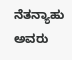ನೆತನ್ಯಾಹು ಅವರು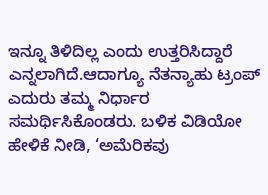ಇನ್ನೂ ತಿಳಿದಿಲ್ಲ ಎಂದು ಉತ್ತರಿಸಿದ್ದಾರೆ ಎನ್ನಲಾಗಿದೆ.ಆದಾಗ್ಯೂ ನೆತನ್ಯಾಹು ಟ್ರಂಪ್ ಎದುರು ತಮ್ಮ ನಿರ್ಧಾರ ಸಮರ್ಥಿಸಿಕೊಂಡರು. ಬಳಿಕ ವಿಡಿಯೋ ಹೇಳಿಕೆ ನೀಡಿ, ‘ಅಮೆರಿಕವು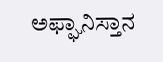ಅಫ್ಘಾನಿಸ್ತಾನ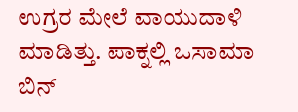ಉಗ್ರರ ಮೇಲೆ ವಾಯುದಾಳಿ ಮಾಡಿತ್ತು. ಪಾಕ್ನಲ್ಲಿ ಒಸಾಮಾ ಬಿನ್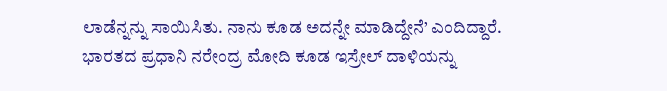ಲಾಡೆನ್ನನ್ನು ಸಾಯಿಸಿತು. ನಾನು ಕೂಡ ಅದನ್ನೇ ಮಾಡಿದ್ದೇನೆ’ ಎಂದಿದ್ದಾರೆ.
ಭಾರತದ ಪ್ರಧಾನಿ ನರೇಂದ್ರ ಮೋದಿ ಕೂಡ ಇಸ್ರೇಲ್ ದಾಳಿಯನ್ನು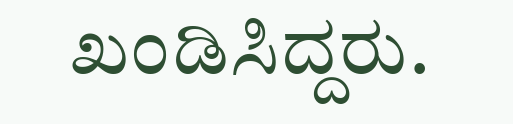ಖಂಡಿಸಿದ್ದರು.